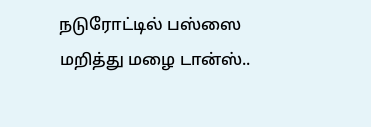நடுரோட்டில் பஸ்ஸை மறித்து மழை டான்ஸ்..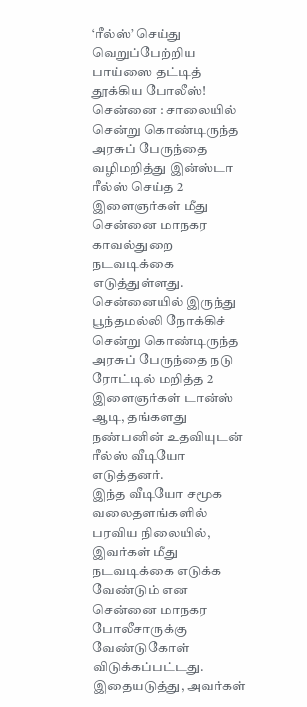‘ரீல்ஸ்’ செய்து வெறுப்பேற்றிய பாய்ஸை தட்டித் தூக்கிய போலீஸ்!
சென்னை : சாலையில் சென்று கொண்டிருந்த அரசுப் பேருந்தை வழிமறித்து இன்ஸ்டா ரீல்ஸ் செய்த 2 இளைஞர்கள் மீது சென்னை மாநகர காவல்துறை நடவடிக்கை எடுத்துள்ளது.
சென்னையில் இருந்து பூந்தமல்லி நோக்கிச் சென்று கொண்டிருந்த அரசுப் பேருந்தை நடு ரோட்டில் மறித்த 2 இளைஞர்கள் டான்ஸ் ஆடி, தங்களது நண்பனின் உதவியுடன் ரீல்ஸ் வீடியோ எடுத்தனர்.
இந்த வீடியோ சமூக வலைதளங்களில் பரவிய நிலையில், இவர்கள் மீது நடவடிக்கை எடுக்க வேண்டும் என சென்னை மாநகர போலீசாருக்கு வேண்டுகோள் விடுக்கப்பட்டது.
இதையடுத்து, அவர்கள்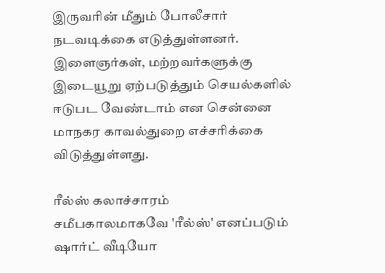இருவரின் மீதும் போலீசார் நடவடிக்கை எடுத்துள்ளனர். இளைஞர்கள், மற்றவர்களுக்கு இடையூறு ஏற்படுத்தும் செயல்களில் ஈடுபட வேண்டாம் என சென்னை மாநகர காவல்துறை எச்சரிக்கை விடுத்துள்ளது.

ரீல்ஸ் கலாச்சாரம்
சமீபகாலமாகவே 'ரீல்ஸ்' எனப்படும் ஷார்ட் வீடியோ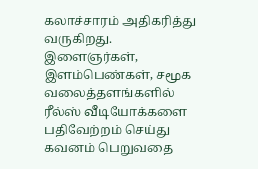கலாச்சாரம் அதிகரித்து வருகிறது. இளைஞர்கள், இளம்பெண்கள், சமூக வலைத்தளங்களில் ரீல்ஸ் வீடியோக்களை பதிவேற்றம் செய்து கவனம் பெறுவதை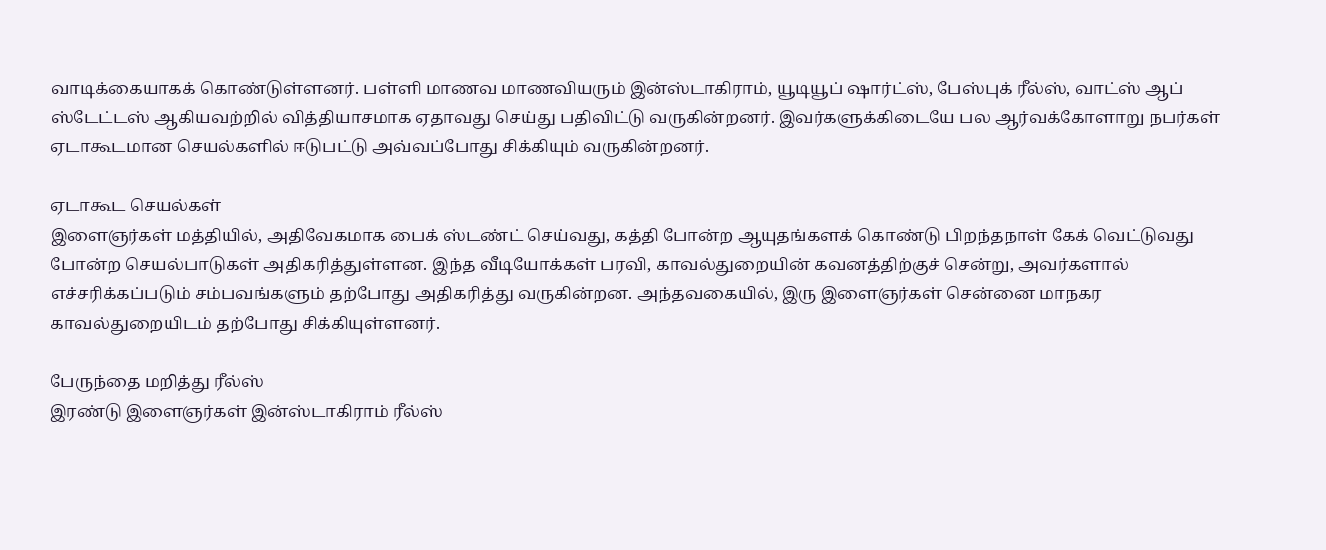வாடிக்கையாகக் கொண்டுள்ளனர். பள்ளி மாணவ மாணவியரும் இன்ஸ்டாகிராம், யூடியூப் ஷார்ட்ஸ், பேஸ்புக் ரீல்ஸ், வாட்ஸ் ஆப் ஸ்டேட்டஸ் ஆகியவற்றில் வித்தியாசமாக ஏதாவது செய்து பதிவிட்டு வருகின்றனர். இவர்களுக்கிடையே பல ஆர்வக்கோளாறு நபர்கள் ஏடாகூடமான செயல்களில் ஈடுபட்டு அவ்வப்போது சிக்கியும் வருகின்றனர்.

ஏடாகூட செயல்கள்
இளைஞர்கள் மத்தியில், அதிவேகமாக பைக் ஸ்டண்ட் செய்வது, கத்தி போன்ற ஆயுதங்களக் கொண்டு பிறந்தநாள் கேக் வெட்டுவது போன்ற செயல்பாடுகள் அதிகரித்துள்ளன. இந்த வீடியோக்கள் பரவி, காவல்துறையின் கவனத்திற்குச் சென்று, அவர்களால் எச்சரிக்கப்படும் சம்பவங்களும் தற்போது அதிகரித்து வருகின்றன. அந்தவகையில், இரு இளைஞர்கள் சென்னை மாநகர காவல்துறையிடம் தற்போது சிக்கியுள்ளனர்.

பேருந்தை மறித்து ரீல்ஸ்
இரண்டு இளைஞர்கள் இன்ஸ்டாகிராம் ரீல்ஸ்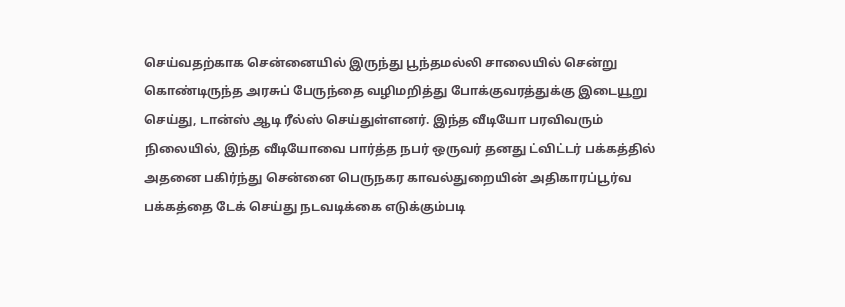செய்வதற்காக சென்னையில் இருந்து பூந்தமல்லி சாலையில் சென்று கொண்டிருந்த அரசுப் பேருந்தை வழிமறித்து போக்குவரத்துக்கு இடையூறு செய்து, டான்ஸ் ஆடி ரீல்ஸ் செய்துள்ளனர். இந்த வீடியோ பரவிவரும் நிலையில், இந்த வீடியோவை பார்த்த நபர் ஒருவர் தனது ட்விட்டர் பக்கத்தில் அதனை பகிர்ந்து சென்னை பெருநகர காவல்துறையின் அதிகாரப்பூர்வ பக்கத்தை டேக் செய்து நடவடிக்கை எடுக்கும்படி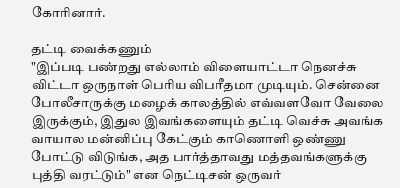கோரினார்.

தட்டி வைக்கணும்
"இப்படி பண்றது எல்லாம் விளையாட்டா நெனச்சு விட்டா ஒருநாள் பெரிய விபரீதமா முடியும். சென்னை போலீசாருக்கு மழைக் காலத்தில் எவ்வளவோ வேலை இருக்கும், இதுல இவங்களையும் தட்டி வெச்சு அவங்க வாயால மன்னிப்பு கேட்கும் காணொளி ஒண்ணு போட்டு விடுங்க, அத பார்த்தாவது மத்தவங்களுக்கு புத்தி வரட்டும்" என நெட்டிசன் ஒருவர்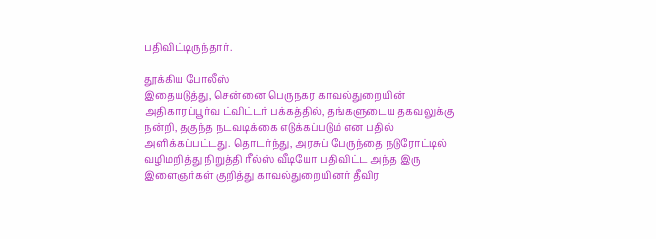பதிவிட்டிருந்தார்.

தூக்கிய போலீஸ்
இதையடுத்து, சென்னை பெருநகர காவல்துறையின் அதிகாரப்பூர்வ ட்விட்டர் பக்கத்தில், தங்களுடைய தகவலுக்கு நன்றி, தகுந்த நடவடிக்கை எடுக்கப்படும் என பதில் அளிக்கப்பட்டது. தொடர்ந்து, அரசுப் பேருந்தை நடுரோட்டில் வழிமறித்து நிறுத்தி ரீல்ஸ் வீடியோ பதிவிட்ட அந்த இரு இளைஞர்கள் குறித்து காவல்துறையினர் தீவிர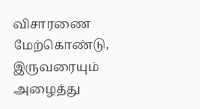விசாரணை மேற்கொண்டு, இருவரையும் அழைத்து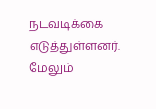நடவடிக்கை எடுத்துள்ளனர். மேலும்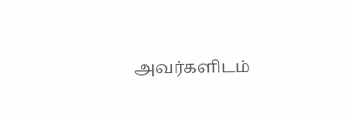அவர்களிடம்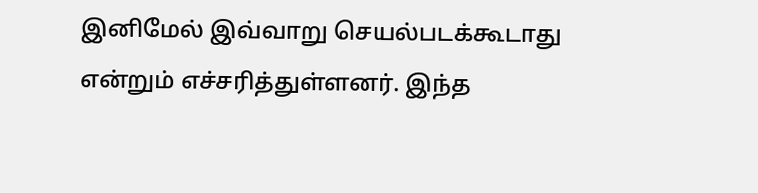இனிமேல் இவ்வாறு செயல்படக்கூடாது என்றும் எச்சரித்துள்ளனர். இந்த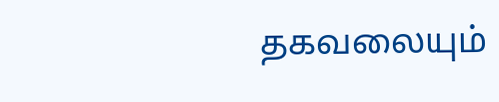தகவலையும்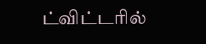ட்விட்டரில்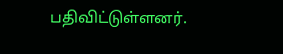பதிவிட்டுள்ளனர்.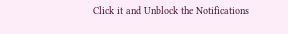Click it and Unblock the Notifications